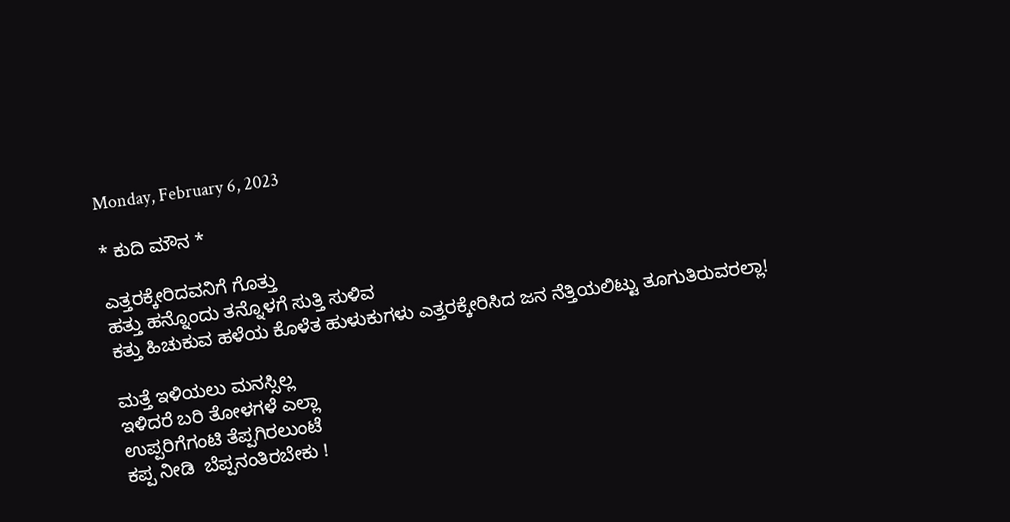Monday, February 6, 2023

* ಕುದಿ ಮೌನ *

ಎತ್ತರಕ್ಕೇರಿದವನಿಗೆ ಗೊತ್ತು
ಹತ್ತು ಹನ್ನೊಂದು ತನ್ನೊಳಗೆ ಸುತ್ತಿ ಸುಳಿವ
ಕತ್ತು ಹಿಚುಕುವ ಹಳೆಯ ಕೊಳೆತ ಹುಳುಕುಗಳು ಎತ್ತರಕ್ಕೇರಿಸಿದ ಜನ ನೆತ್ತಿಯಲಿಟ್ಟು ತೂಗುತಿರುವರಲ್ಲಾ!

ಮತ್ತೆ ಇಳಿಯಲು ಮನಸ್ಸಿಲ್ಲ
ಇಳಿದರೆ ಬರಿ ತೋಳಗಳೆ ಎಲ್ಲಾ
ಉಪ್ಪರಿಗೆಗಂಟಿ ತೆಪ್ಪಗಿರಲುಂಟೆ
ಕಪ್ಪ ನೀಡಿ  ಬೆಪ್ಪನಂತಿರಬೇಕು !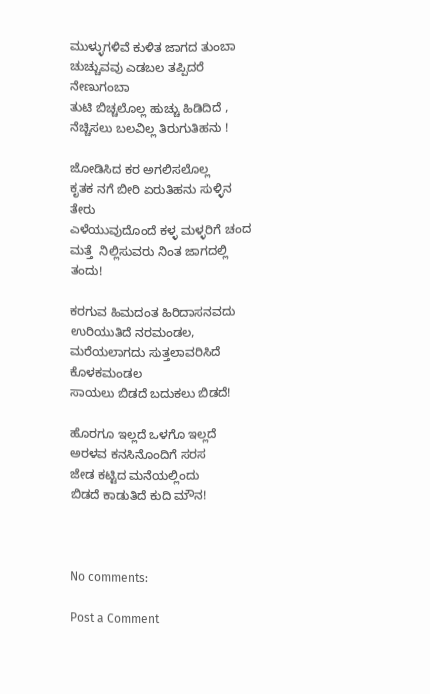ಮುಳ್ಳುಗಳಿವೆ ಕುಳಿತ ಜಾಗದ ತುಂಬಾ
ಚುಚ್ಚುವವು ಎಡಬಲ ತಪ್ಪಿದರೆ ನೇಣುಗಂಬಾ
ತುಟಿ ಬಿಚ್ಚಲೊಲ್ಲ ಹುಚ್ಚು ಹಿಡಿದಿದೆ ,
ನೆಚ್ಚಿಸಲು ಬಲವಿಲ್ಲ ತಿರುಗುತಿಹನು !

ಜೋಡಿಸಿದ ಕರ ಅಗಲಿಸಲೊಲ್ಲ
ಕೃತಕ ನಗೆ ಬೀರಿ ಏರುತಿಹನು ಸುಳ್ಳಿನ ತೇರು
ಎಳೆಯುವುದೊಂದೆ ಕಳ್ಳ ಮಳ್ಳರಿಗೆ ಚಂದ
ಮತ್ತೆ  ನಿಲ್ಲಿಸುವರು ನಿಂತ ಜಾಗದಲ್ಲಿ ತಂದು!

ಕರಗುವ ಹಿಮದಂತ ಹಿರಿದಾಸನವದು
ಉರಿಯುತಿದೆ ನರಮಂಡಲ,
ಮರೆಯಲಾಗದು ಸುತ್ತಲಾವರಿಸಿದೆ ಕೊಳಕಮಂಡಲ
ಸಾಯಲು ಬಿಡದೆ ಬದುಕಲು ಬಿಡದೆ!

ಹೊರಗೂ ಇಲ್ಲದೆ ಒಳಗೊ ಇಲ್ಲದೆ
ಅರಳವ ಕನಸಿನೊಂದಿಗೆ ಸರಸ
ಜೇಡ ಕಟ್ಟಿದ ಮನೆಯಲ್ಲಿಂದು
ಬಿಡದೆ ಕಾಡುತಿದೆ ಕುದಿ ಮೌನ!



No comments:

Post a Comment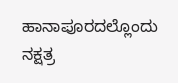ಹಾನಾಪೂರದಲ್ಲೊಂದು ನಕ್ಷತ್ರ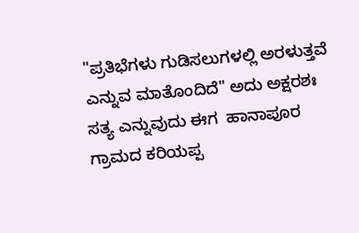"ಪ್ರತಿಭೆಗಳು ಗುಡಿಸಲುಗಳಲ್ಲಿ ಅರಳುತ್ತವೆ ಎನ್ನುವ ಮಾತೊಂದಿದೆ" ಅದು ಅಕ್ಷರಶಃ ಸತ್ಯ ಎನ್ನುವುದು ಈಗ  ಹಾನಾಪೂರ ಗ್ರಾಮದ ಕರಿಯಪ್ಪ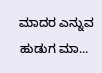ಮಾದರ ಎನ್ನುವ ಹುಡುಗ ಮಾ...